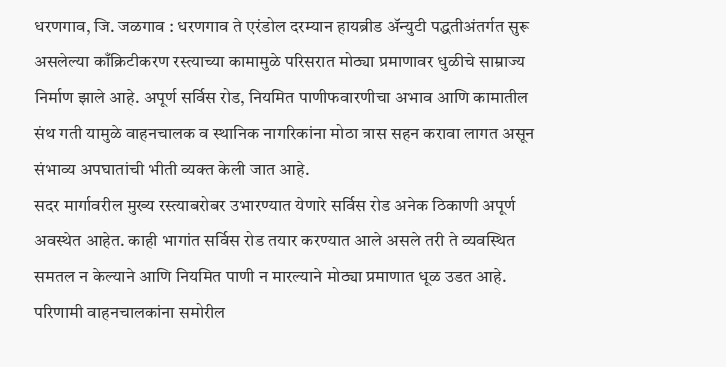धरणगाव, जि. जळगाव : धरणगाव ते एरंडोल दरम्यान हायब्रीड ॲन्युटी पद्धतीअंतर्गत सुरू असलेल्या काँक्रिटीकरण रस्त्याच्या कामामुळे परिसरात मोठ्या प्रमाणावर धुळीचे साम्राज्य निर्माण झाले आहे. अपूर्ण सर्विस रोड, नियमित पाणीफवारणीचा अभाव आणि कामातील संथ गती यामुळे वाहनचालक व स्थानिक नागरिकांना मोठा त्रास सहन करावा लागत असून संभाव्य अपघातांची भीती व्यक्त केली जात आहे.
सदर मार्गावरील मुख्य रस्त्याबरोबर उभारण्यात येणारे सर्विस रोड अनेक ठिकाणी अपूर्ण अवस्थेत आहेत. काही भागांत सर्विस रोड तयार करण्यात आले असले तरी ते व्यवस्थित समतल न केल्याने आणि नियमित पाणी न मारल्याने मोठ्या प्रमाणात धूळ उडत आहे. परिणामी वाहनचालकांना समोरील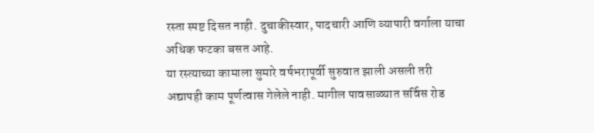रस्ता स्पष्ट दिसत नाही. दुचाकीस्वार, पादचारी आणि व्यापारी वर्गाला याचा अधिक फटका बसत आहे.
या रस्त्याच्या कामाला सुमारे वर्षभरापूर्वी सुरुवात झाली असली तरी अद्यापही काम पूर्णत्वास गेलेले नाही. मागील पावसाळ्यात सर्विस रोड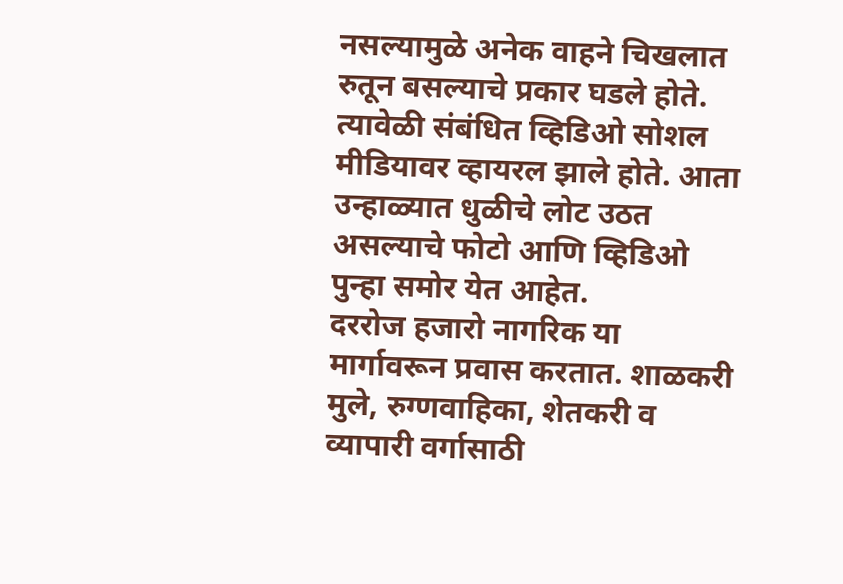नसल्यामुळे अनेक वाहने चिखलात रुतून बसल्याचे प्रकार घडले होते. त्यावेळी संबंधित व्हिडिओ सोशल मीडियावर व्हायरल झाले होते. आता उन्हाळ्यात धुळीचे लोट उठत असल्याचे फोटो आणि व्हिडिओ पुन्हा समोर येत आहेत.
दररोज हजारो नागरिक या मार्गावरून प्रवास करतात. शाळकरी मुले, रुग्णवाहिका, शेतकरी व व्यापारी वर्गासाठी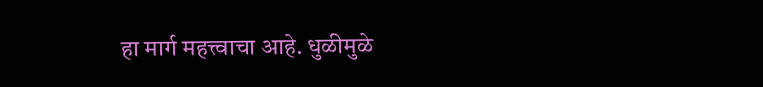हा मार्ग महत्त्वाचा आहे. धुळीमुळे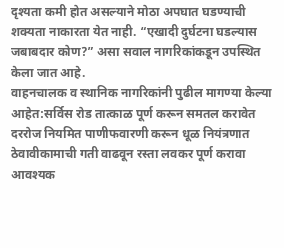दृश्यता कमी होत असल्याने मोठा अपघात घडण्याची शक्यता नाकारता येत नाही. “एखादी दुर्घटना घडल्यास जबाबदार कोण?” असा सवाल नागरिकांकडून उपस्थित केला जात आहे.
वाहनचालक व स्थानिक नागरिकांनी पुढील मागण्या केल्या आहेत:सर्विस रोड तात्काळ पूर्ण करून समतल करावेत
दररोज नियमित पाणीफवारणी करून धूळ नियंत्रणात ठेवावीकामाची गती वाढवून रस्ता लवकर पूर्ण करावा
आवश्यक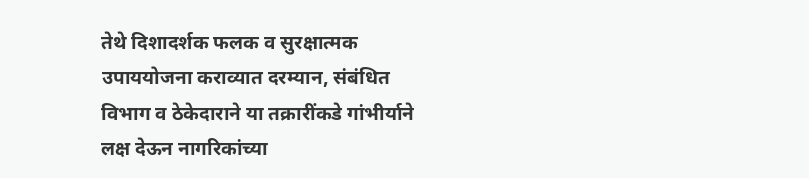तेथे दिशादर्शक फलक व सुरक्षात्मक उपाययोजना कराव्यात दरम्यान, संबंधित विभाग व ठेकेदाराने या तक्रारींकडे गांभीर्याने लक्ष देऊन नागरिकांच्या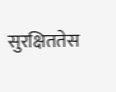सुरक्षिततेस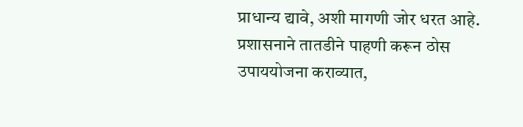प्राधान्य द्यावे, अशी मागणी जोर धरत आहे. प्रशासनाने तातडीने पाहणी करून ठोस उपाययोजना कराव्यात,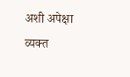अशी अपेक्षा व्यक्त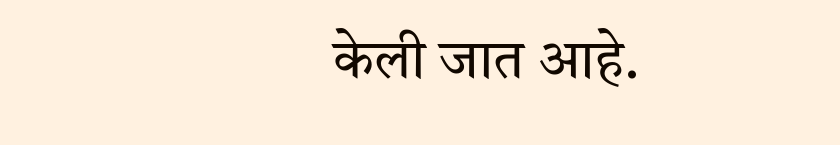केली जात आहे.